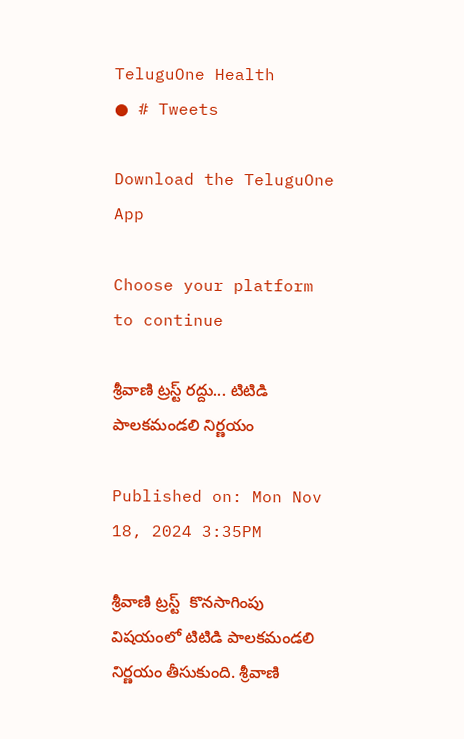TeluguOne Health
● # Tweets

Download the TeluguOne App

Choose your platform to continue

శ్రీవాణి ట్రస్ట్ రద్దు... టిటిడి పాలకమండలి నిర్ణయం

Published on: Mon Nov 18, 2024 3:35PM

శ్రీవాణి ట్రస్ట్  కొనసాగింపు విషయంలో టిటిడి పాలకమండలి నిర్ణయం తీసుకుంది. శ్రీవాణి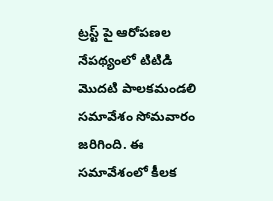ట్రస్ట్ పై ఆరోపణల నేపథ్యంలో టిటిడి  మొదటి పాలకమండలి  సమావేశం సోమవారం జరిగింది. ఈ సమావేశంలో కీలక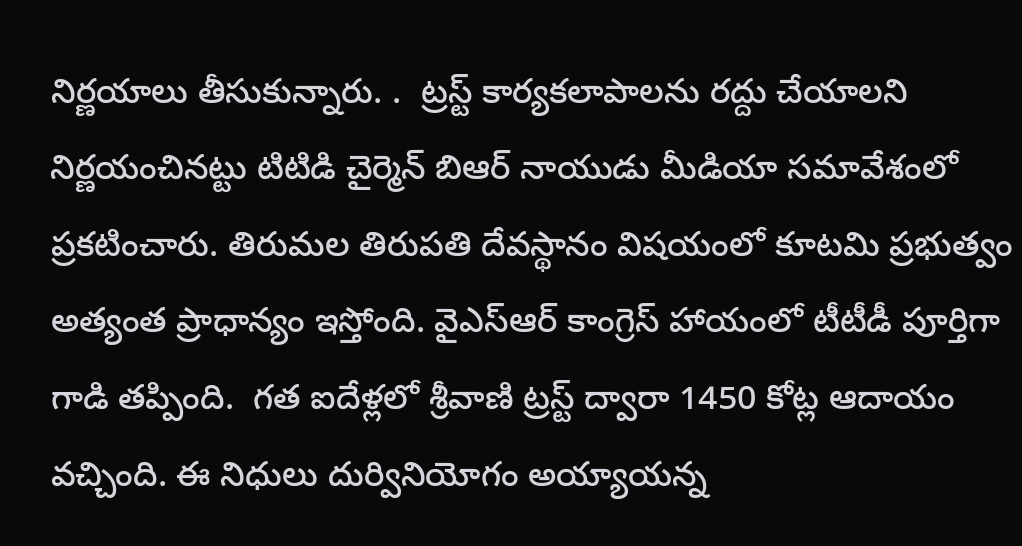నిర్ణయాలు తీసుకున్నారు. .  ట్రస్ట్ కార్యకలాపాలను రద్దు చేయాలని నిర్ణయంచినట్టు టిటిడి చైర్మెన్ బిఆర్ నాయుడు మీడియా సమావేశంలో ప్రకటించారు. తిరుమల తిరుపతి దేవస్థానం విషయంలో కూటమి ప్రభుత్వం అత్యంత ప్రాధాన్యం ఇస్తోంది. వైఎస్ఆర్ కాంగ్రెస్ హాయంలో టీటీడీ పూర్తిగా గాడి తప్పింది.  గత ఐదేళ్లలో శ్రీవాణి ట్రస్ట్ ద్వారా 1450 కోట్ల ఆదాయం వచ్చింది. ఈ నిధులు దుర్వినియోగం అయ్యాయన్న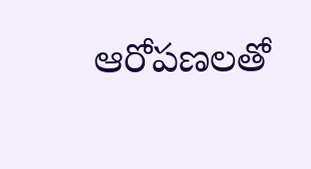ఆరోపణలతో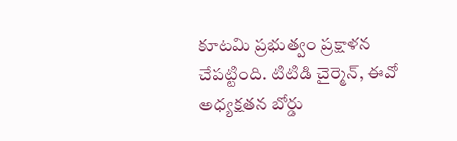కూటమి ప్రభుత్వం ప్రక్షాళన చేపట్టింది. టిటిడి చైర్మెన్, ఈవో  అధ్యక్షతన బోర్డు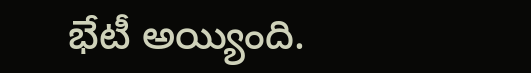భేటీ అయ్యింది.